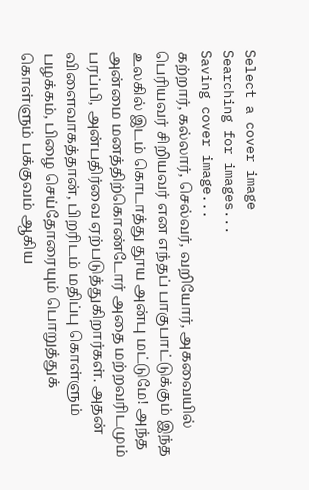Select a cover image
Searching for images...
Saving cover image...
கற்றார், கல்லார், செல்வர், வறியோர், அகவையில் பெரியவர் சிறியவர் என எந்தப் பாகுபாட்டுக்கும் இந்த உலகில் இடம் கொடாத்து தூய அன்பு மட்டுமே! அந்த அன்மை மனத்திற்கொண்டோர் அதை மற்றவரிடமும் பரப்பி, அன்பதிர்வை ஏற்படுத்துகிறார்கள். அதன் விளைவாகத்தான், பிறரிடம் மதிப்பு கொள்ளும் பழக்கம், பிழை செய்தோரையும் பொறுத்துக் கொள்ளும் பக்குவம் ஆகிய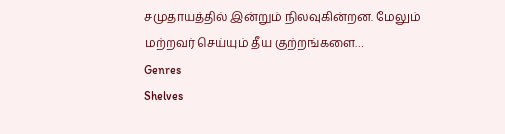சமுதாயத்தில் இன்றும் நிலவுகின்றன. மேலும் மற்றவர் செய்யும் தீய குற்றங்களை…
Genres
Shelves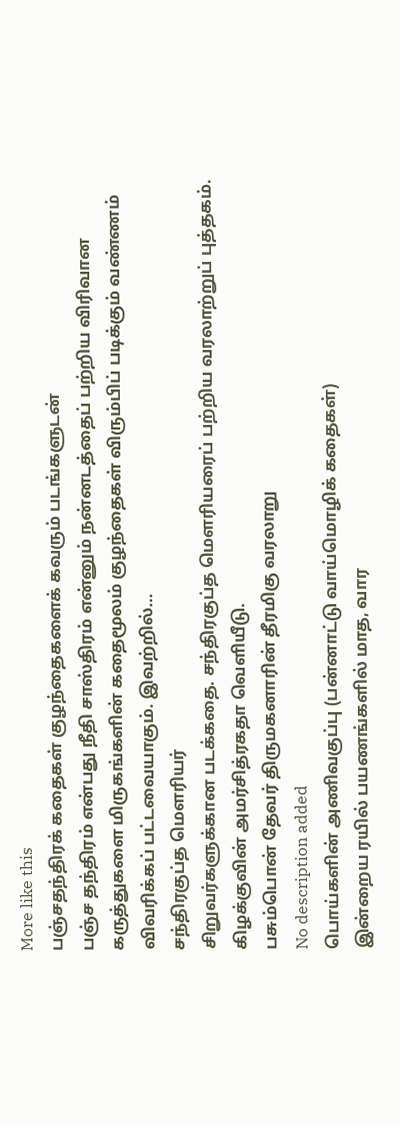More like this
பஞ்சதந்திரக் கதைகள் குழந்தைகளைக் கவரும் படங்களுடன்
பஞ்ச தந்திரம் என்பது நீதி சாஸ்திரம் என்னும் நன்னடத்தைப் பற்றிய விரிவான கருத்துகளை மிருகங்களின் கதைமூலம் குழந்தைகள் விரும்பிப் படிக்கும் வண்ணம் விவரிக்கப் பட்டவையாகும். இவற்றில்…
சந்திரகுப்த மௌரியர்
சிறுவர்களுக்கான படக்கதை. சந்திரகுப்த மௌரியரைப் பற்றிய வரலாற்றுப் புத்தகம். கிழக்குவின் அமர்சித்ரகதா வெளியீடு.
பசும்பொன் தேவர் திருமகனாரின் தீரமிகு வரலாறு
No description added
பொய்களின் அணிவகுப்பு (பன்னாட்டு வாய்மொழிக் கதைகள்)
இன்றைய ரயில் பயணங்களில் மாத, வார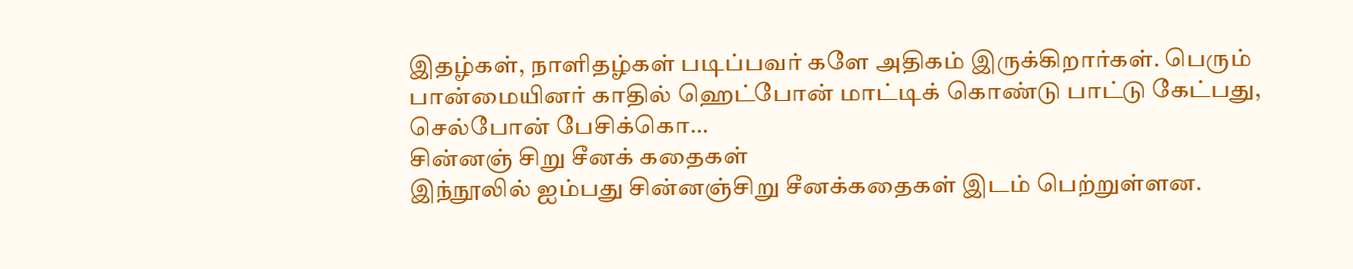இதழ்கள், நாளிதழ்கள் படிப்பவர் களே அதிகம் இருக்கிறார்கள். பெரும் பான்மையினர் காதில் ஹெட்போன் மாட்டிக் கொண்டு பாட்டு கேட்பது, செல்போன் பேசிக்கொ…
சின்னஞ் சிறு சீனக் கதைகள்
இந்நூலில் ஐம்பது சின்னஞ்சிறு சீனக்கதைகள் இடம் பெற்றுள்ளன.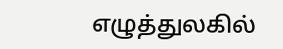எழுத்துலகில்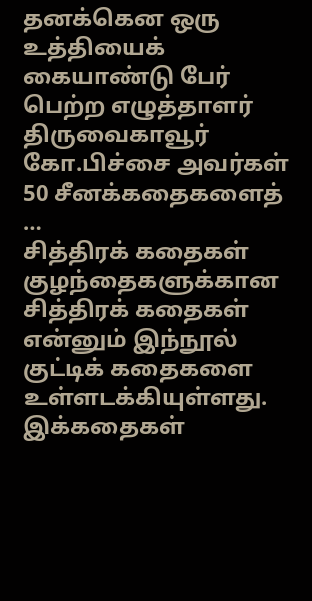தனக்கென ஒரு உத்தியைக் கையாண்டு பேர் பெற்ற எழுத்தாளர் திருவைகாவூர் கோ.பிச்சை அவர்கள் 50 சீனக்கதைகளைத் …
சித்திரக் கதைகள்
குழந்தைகளுக்கான சித்திரக் கதைகள் என்னும் இந்நூல் குட்டிக் கதைகளை உள்ளடக்கியுள்ளது. இக்கதைகள்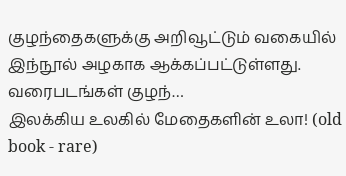குழந்தைகளுக்கு அறிவூட்டும் வகையில் இந்நூல் அழகாக ஆக்கப்பட்டுள்ளது. வரைபடங்கள் குழந்…
இலக்கிய உலகில் மேதைகளின் உலா! (old book - rare)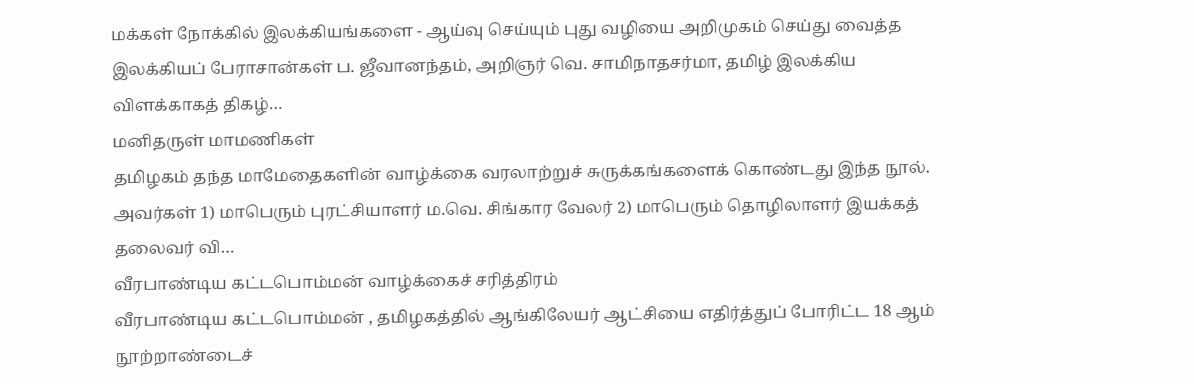மக்கள் நோக்கில் இலக்கியங்களை - ஆய்வு செய்யும் புது வழியை அறிமுகம் செய்து வைத்த இலக்கியப் பேராசான்கள் ப. ஜீவானந்தம், அறிஞர் வெ. சாமிநாதசர்மா, தமிழ் இலக்கிய விளக்காகத் திகழ்…
மனிதருள் மாமணிகள்
தமிழகம் தந்த மாமேதைகளின் வாழ்க்கை வரலாற்றுச் சுருக்கங்களைக் கொண்டது இந்த நூல். அவர்கள் 1) மாபெரும் புரட்சியாளர் ம.வெ. சிங்கார வேலர் 2) மாபெரும் தொழிலாளர் இயக்கத் தலைவர் வி…
வீரபாண்டிய கட்டபொம்மன் வாழ்க்கைச் சரித்திரம்
வீரபாண்டிய கட்டபொம்மன் , தமிழகத்தில் ஆங்கிலேயர் ஆட்சியை எதிர்த்துப் போரிட்ட 18 ஆம் நூற்றாண்டைச்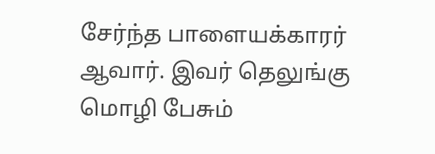சேர்ந்த பாளையக்காரர் ஆவார். இவர் தெலுங்கு மொழி பேசும்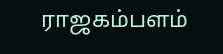ராஜகம்பளம்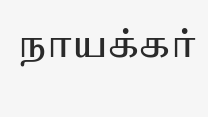நாயக்கர்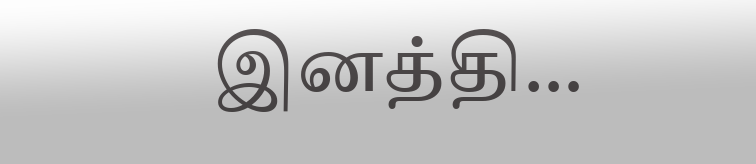இனத்தி…